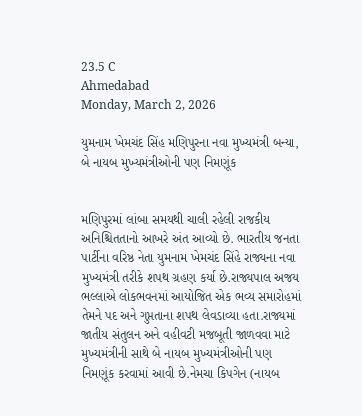23.5 C
Ahmedabad
Monday, March 2, 2026

યુમનામ ખેમચંદ સિંહ મણિપુરના નવા મુખ્યમંત્રી બન્યા, બે નાયબ મુખ્યમંત્રીઓની પણ નિમણૂંક


મણિપુરમાં લાંબા સમયથી ચાલી રહેલી રાજકીય અનિશ્ચિતતાનો આખરે અંત આવ્યો છે. ભારતીય જનતા પાર્ટીના વરિષ્ઠ નેતા યુમનામ ખેમચંદ સિંહે રાજ્યના નવા મુખ્યમંત્રી તરીકે શપથ ગ્રહણ કર્યા છે.રાજ્યપાલ અજય ભલ્લાએ લોકભવનમાં આયોજિત એક ભવ્ય સમારોહમાં તેમને પદ અને ગુપ્તતાના શપથ લેવડાવ્યા હતા.રાજ્યમાં જાતીય સંતુલન અને વહીવટી મજબૂતી જાળવવા માટે મુખ્યમંત્રીની સાથે બે નાયબ મુખ્યમંત્રીઓની પણ નિમણૂંક કરવામાં આવી છે.નેમચા કિપગેન (નાયબ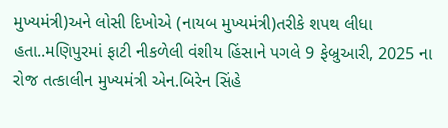મુખ્યમંત્રી)અને લોસી દિખોએ (નાયબ મુખ્યમંત્રી)તરીકે શપથ લીધા હતા..મણિપુરમાં ફાટી નીકળેલી વંશીય હિંસાને પગલે 9 ફેબ્રુઆરી, 2025 ના રોજ તત્કાલીન મુખ્યમંત્રી એન.બિરેન સિંહે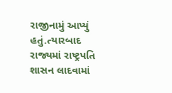રાજીનામું આપ્યું હતું.ત્યારબાદ રાજ્યમાં રાષ્ટ્રપતિ શાસન લાદવામાં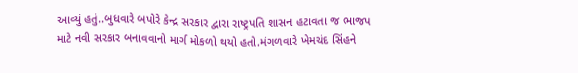આવ્યું હતું..બુધવારે બપોરે કેન્દ્ર સરકાર દ્વારા રાષ્ટ્રપતિ શાસન હટાવતા જ ભાજપ માટે નવી સરકાર બનાવવાનો માર્ગ મોકળો થયો હતો.મંગળવારે ખેમચંદ સિંહને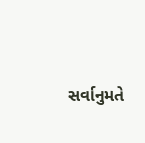સર્વાનુમતે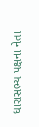ધારાસભ્ય પક્ષના નેતા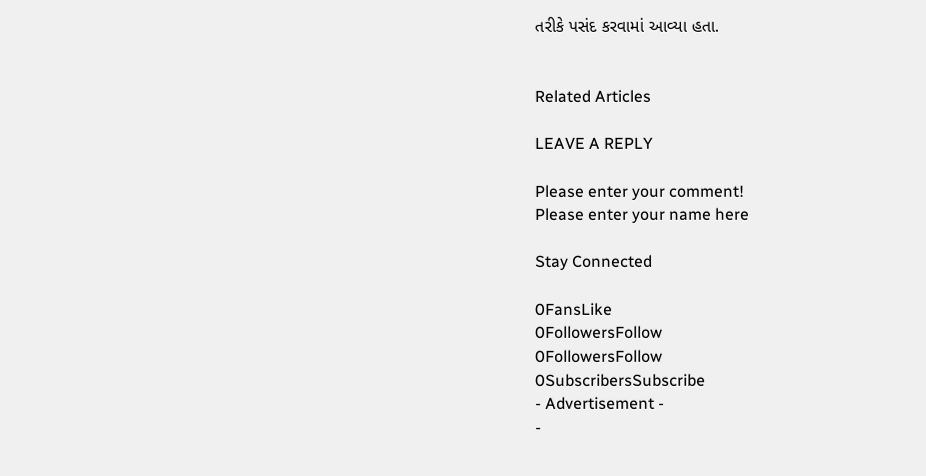તરીકે પસંદ કરવામાં આવ્યા હતા.


Related Articles

LEAVE A REPLY

Please enter your comment!
Please enter your name here

Stay Connected

0FansLike
0FollowersFollow
0FollowersFollow
0SubscribersSubscribe
- Advertisement -
-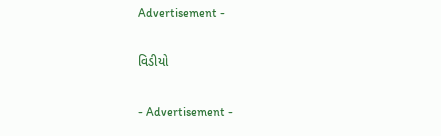Advertisement -

વિડીયો

- Advertisement -